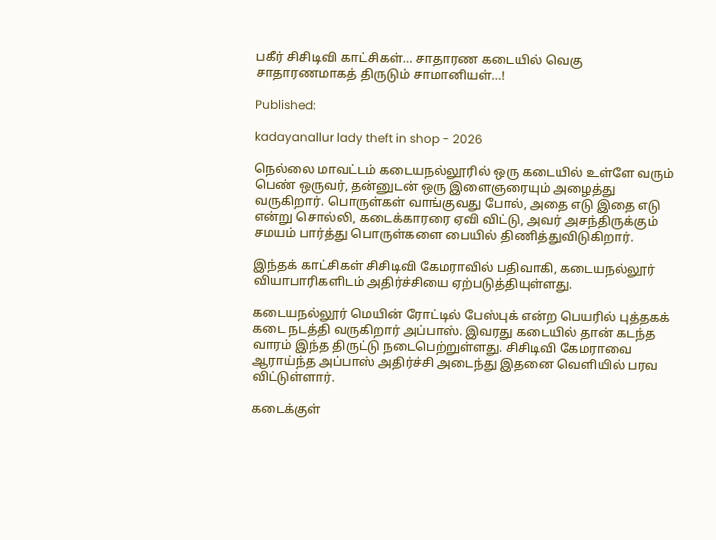பகீர் சிசிடிவி காட்சிகள்… சாதாரண கடையில் வெகு சாதாரணமாகத் திருடும் சாமானியள்…!

Published:

kadayanallur lady theft in shop - 2026

நெல்லை மாவட்டம் கடையநல்லூரில் ஒரு கடையில் உள்ளே வரும் பெண் ஒருவர், தன்னுடன் ஒரு இளைஞரையும் அழைத்து வருகிறார். பொருள்கள் வாங்குவது போல், அதை எடு இதை எடு என்று சொல்லி, கடைக்காரரை ஏவி விட்டு, அவர் அசந்திருக்கும் சமயம் பார்த்து பொருள்களை பையில் திணித்துவிடுகிறார்.

இந்தக் காட்சிகள் சிசிடிவி கேமராவில் பதிவாகி, கடையநல்லூர் வியாபாரிகளிடம் அதிர்ச்சியை ஏற்படுத்தியுள்ளது.

கடையநல்லூர் மெயின் ரோட்டில் பேஸ்புக் என்ற பெயரில் புத்தகக் கடை நடத்தி வருகிறார் அப்பாஸ். இவரது கடையில் தான் கடந்த வாரம் இந்த திருட்டு நடைபெற்றுள்ளது. சிசிடிவி கேமராவை ஆராய்ந்த அப்பாஸ் அதிர்ச்சி அடைந்து இதனை வெளியில் பரவ விட்டுள்ளார்.

கடைக்குள்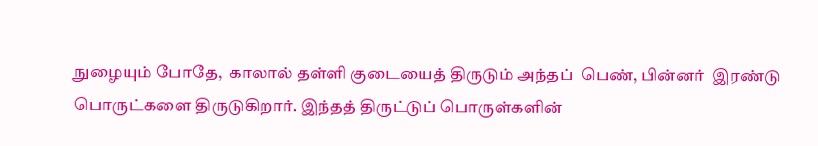நுழையும் போதே,  காலால் தள்ளி குடையைத் திருடும் அந்தப்  பெண், பின்னர்  இரண்டு பொருட்களை திருடுகிறார். இந்தத் திருட்டுப் பொருள்களின்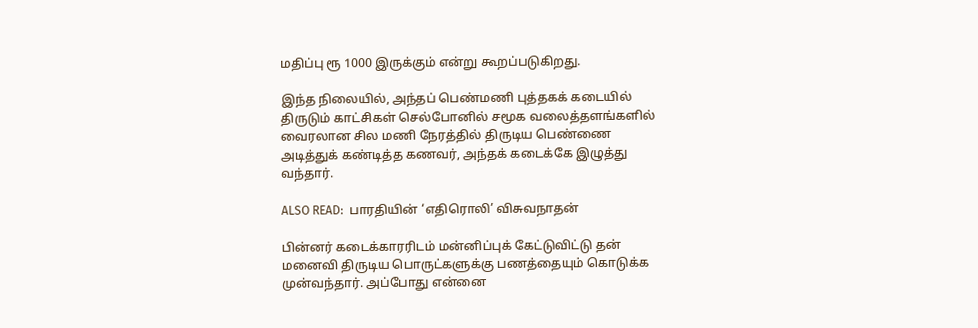மதிப்பு ரூ 1000 இருக்கும் என்று கூறப்படுகிறது.

இந்த நிலையில், அந்தப் பெண்மணி புத்தகக் கடையில் திருடும் காட்சிகள் செல்போனில் சமூக வலைத்தளங்களில் வைரலான சில மணி நேரத்தில் திருடிய பெண்ணை அடித்துக் கண்டித்த கணவர், அந்தக் கடைக்கே இழுத்து வந்தார்.

ALSO READ:  பாரதியின் ‘எதிரொலி’ விசுவநாதன்

பின்னர் கடைக்காரரிடம் மன்னிப்புக் கேட்டுவிட்டு தன் மனைவி திருடிய பொருட்களுக்கு பணத்தையும் கொடுக்க முன்வந்தார். அப்போது என்னை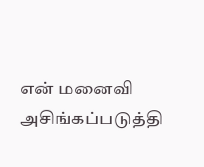என் மனைவி அசிங்கப்படுத்தி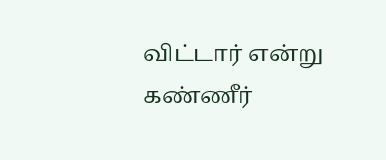விட்டார் என்று கண்ணீர்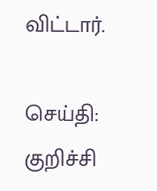விட்டார்.

செய்தி: குறிச்சி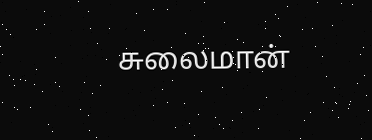சுலைமான்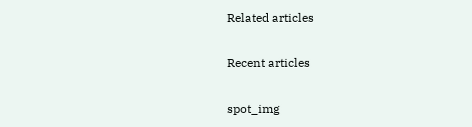Related articles

Recent articles

spot_img